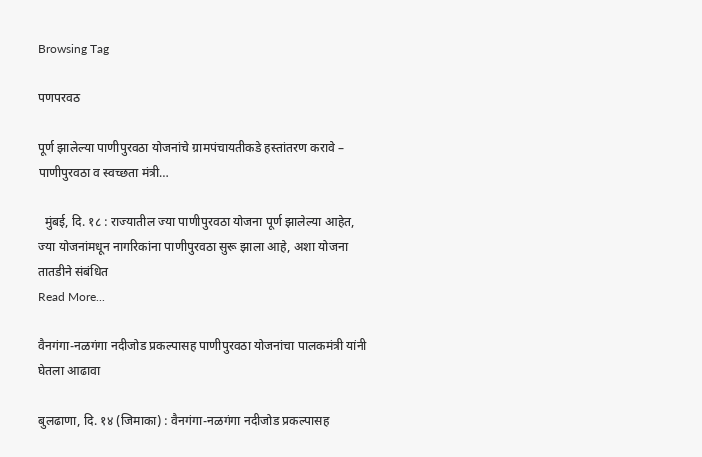Browsing Tag

पणपरवठ

पूर्ण झालेल्या पाणीपुरवठा योजनांचे ग्रामपंचायतीकडे हस्तांतरण करावे – पाणीपुरवठा व स्वच्छता मंत्री…

  मुंबई, दि. १८ : राज्यातील ज्या पाणीपुरवठा योजना पूर्ण झालेल्या आहेत, ज्या योजनांमधून नागरिकांना पाणीपुरवठा सुरू झाला आहे, अशा योजना तातडीने संबंधित
Read More...

वैनगंगा-नळगंगा नदीजोड प्रकल्पासह पाणीपुरवठा योजनांचा पालकमंत्री यांनी घेतला आढावा

बुलढाणा, दि. १४ (जिमाका) : वैनगंगा-नळगंगा नदीजोड प्रकल्पासह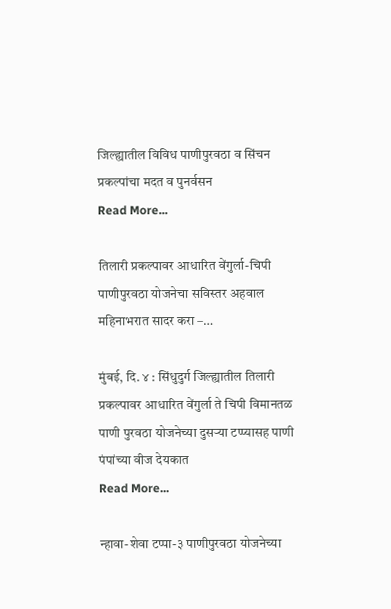जिल्ह्यातील विविध पाणीपुरवठा व सिंचन प्रकल्पांचा मदत व पुनर्वसन
Read More...

तिलारी प्रकल्पावर आधारित वेंगुर्ला-चिपी पाणीपुरवठा योजनेचा सविस्तर अहवाल महिनाभरात सादर करा –…

मुंबई, दि. ४ : सिंधुदुर्ग जिल्ह्यातील तिलारी प्रकल्पावर आधारित वेंगुर्ला ते चिपी विमानतळ पाणी पुरवठा योजनेच्या दुसऱ्या टप्प्यासह पाणी पंपांच्या वीज देयकात
Read More...

न्हावा-शेवा टप्पा-३ पाणीपुरवठा योजनेच्या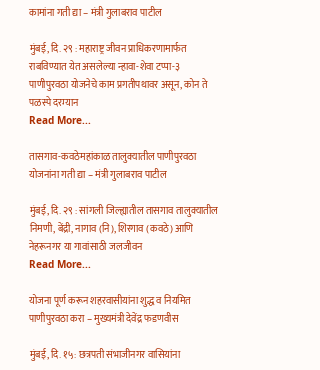कामांना गती द्या – मंत्री गुलाबराव पाटील

मुंबई, दि. २९ : महाराष्ट्र जीवन प्राधिकरणामार्फत राबविण्यात येत असलेल्या न्हावा-शेवा टप्पा-३ पाणीपुरवठा योजनेचे काम प्रगतीपथावर असून, कोन ते पळस्पे दरम्यान
Read More...

तासगाव-कवठेमहांकाळ तालुक्यातील पाणीपुरवठा योजनांना गती द्या – मंत्री गुलाबराव पाटील

मुंबई, दि. २९ : सांगली जिल्ह्यातील तासगाव तालुक्यातील निमणी, बेंद्री, नागाव (नि), शिरगाव (कवठे) आणि नेहरूनगर या गावांसाठी जलजीवन
Read More...

योजना पूर्ण करून शहरवासीयांना शुद्ध व नियमित पाणीपुरवठा करा – मुख्यमंत्री देवेंद्र फडणवीस

मुंबई, दि. १५: छत्रपती संभाजीनगर वासियांना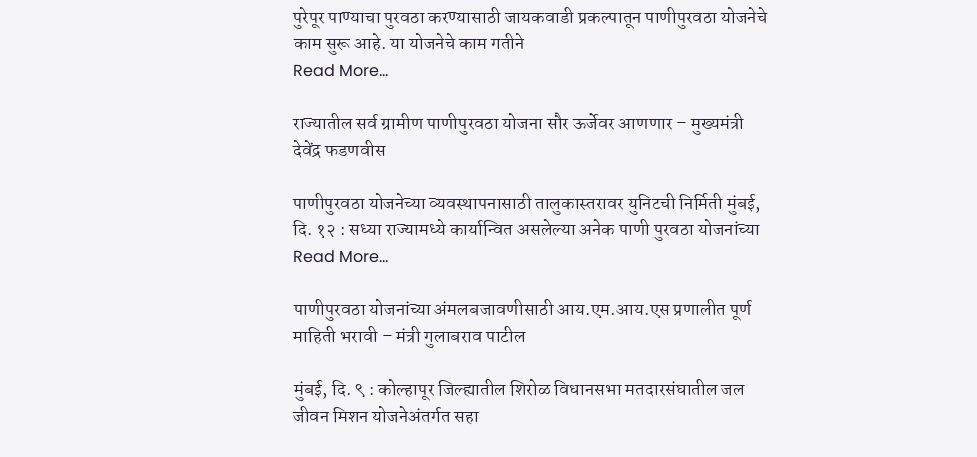पुरेपूर पाण्याचा पुरवठा करण्यासाठी जायकवाडी प्रकल्पातून पाणीपुरवठा योजनेचे काम सुरू आहे. या योजनेचे काम गतीने
Read More...

राज्यातील सर्व ग्रामीण पाणीपुरवठा योजना सौर ऊर्जेवर आणणार – मुख्यमंत्री देवेंद्र फडणवीस

पाणीपुरवठा योजनेच्या व्यवस्थापनासाठी तालुकास्तरावर युनिटची निर्मिती मुंबई, दि. १२ : सध्या राज्यामध्ये कार्यान्वित असलेल्या अनेक पाणी पुरवठा योजनांच्या
Read More...

पाणीपुरवठा योजनांच्या अंमलबजावणीसाठी आय.एम.आय.एस प्रणालीत पूर्ण माहिती भरावी – मंत्री गुलाबराव पाटील

मुंबई, दि. ९ : कोल्हापूर जिल्ह्यातील शिरोळ विधानसभा मतदारसंघातील जल जीवन मिशन योजनेअंतर्गत सहा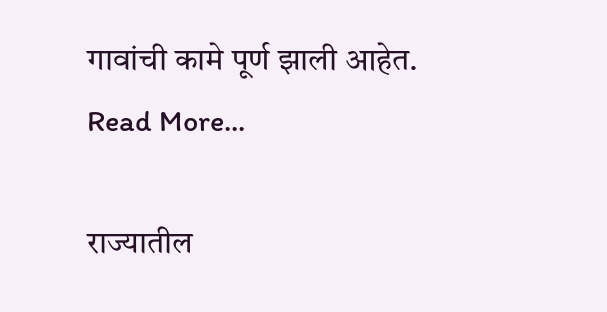गावांची कामे पूर्ण झाली आहेत.
Read More...

राज्यातील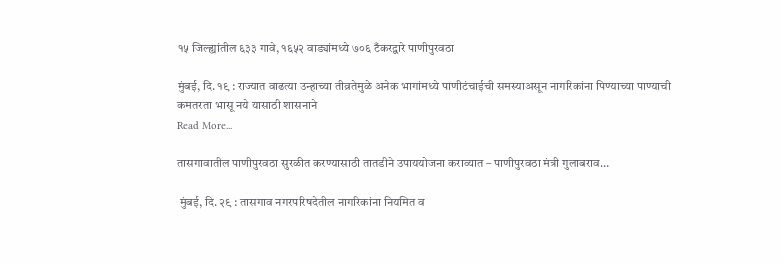१५ जिल्ह्यांतील ६३३ गावे, १६५२ वाड्यांमध्ये ७०६ टँकरद्वारे पाणीपुरवठा

मुंबई, दि. १९ : राज्यात वाढत्या उन्हाच्या तीव्रतेमुळे अनेक भागांमध्ये पाणीटंचाईची समस्याअसून नागरिकांना पिण्याच्या पाण्याची कमतरता भासू नये यासाठी शासनाने
Read More...

तासगावातील पाणीपुरवठा सुरळीत करण्यासाठी तातडीने उपाययोजना कराव्यात – पाणीपुरवठा मंत्री गुलाबराव…

 मुंबई, दि. २९ : तासगाव नगरपरिषदेतील नागरिकांना नियमित व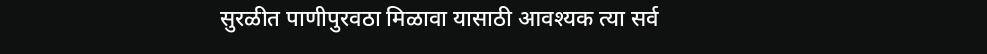सुरळीत पाणीपुरवठा मिळावा यासाठी आवश्यक त्या सर्व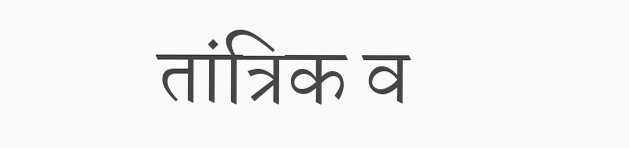तांत्रिक व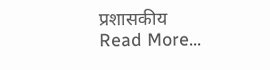प्रशासकीय
Read More...